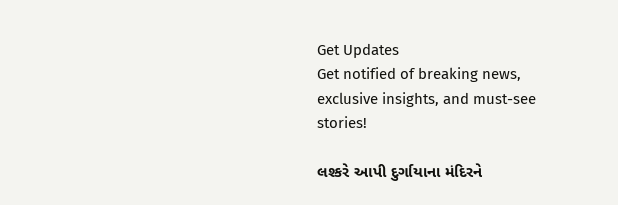Get Updates
Get notified of breaking news, exclusive insights, and must-see stories!

લશ્કરે આપી દુર્ગાયાના મંદિરને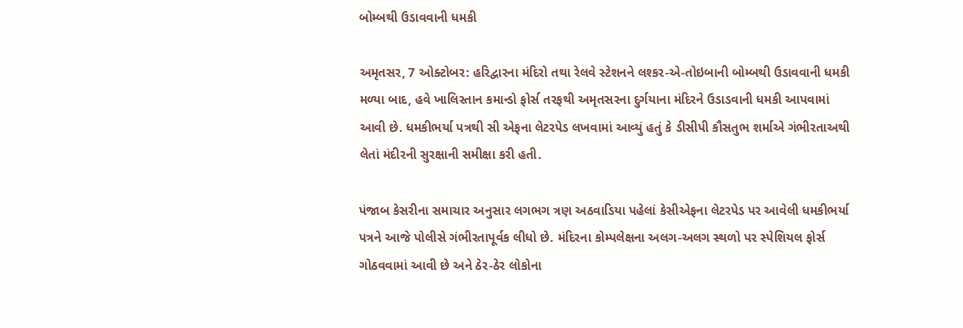બોમ્બથી ઉડાવવાની ધમકી

અમૃતસર, 7 ઓક્ટોબર: હરિદ્વારના મંદિરો તથા રેલવે સ્ટેશનને લશ્કર-એ-તોઇબાની બોમ્બથી ઉડાવવાની ધમકી મળ્યા બાદ, હવે ખાલિસ્તાન કમાન્ડો ફોર્સ તરફથી અમૃતસરના દુર્ગયાના મંદિરને ઉડાડવાની ધમકી આપવામાં આવી છે. ધમકીભર્યા પત્રથી સી એફના લેટરપેડ લખવામાં આવ્યું હતું કે ડીસીપી કૌસતુભ શર્માએ ગંભીરતાઅથી લેતાં મંદીરની સુરક્ષાની સમીક્ષા કરી હતી.

પંજાબ કેસરીના સમાચાર અનુસાર લગભગ ત્રણ અઠવાડિયા પહેલાં કેસીએફના લેટરપેડ પર આવેલી ધમકીભર્યા પત્રને આજે પોલીસે ગંભીરતાપૂર્વક લીધો છે. મંદિરના કોમ્પલેક્ષના અલગ-અલગ સ્થળો પર સ્પેશિયલ ફોર્સ ગોઠવવામાં આવી છે અને ઠેર-ઠેર લોકોના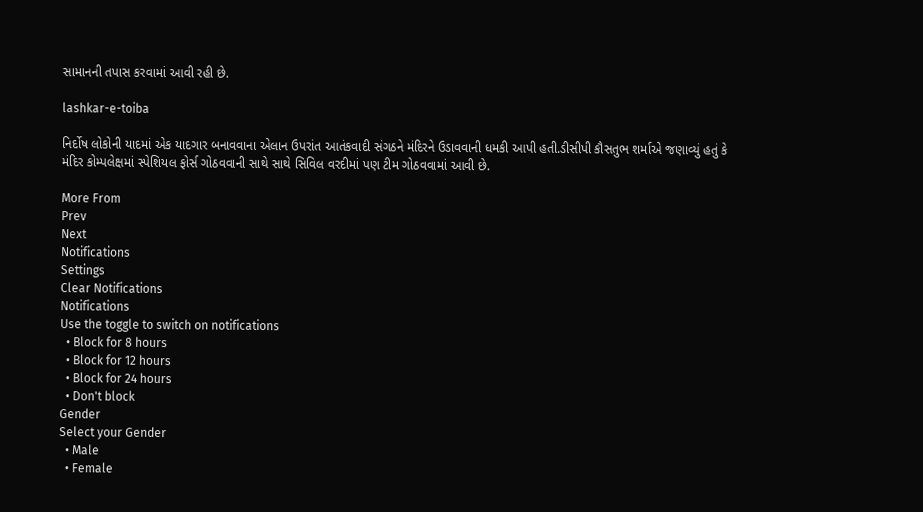સામાનની તપાસ કરવામાં આવી રહી છે.

lashkar-e-toiba

નિર્દોષ લોકોની યાદમાં એક યાદગાર બનાવવાના એલાન ઉપરાંત આતંકવાદી સંગઠને મંદિરને ઉડાવવાની ધમકી આપી હતી.ડીસીપી કૌસતુભ શર્માએ જણાવ્યું હતું કે મંદિર કોમ્પલેક્ષમાં સ્પેશિયલ ફોર્સ ગોઠવવાની સાથે સાથે સિવિલ વરદીમાં પણ ટીમ ગોઠવવામાં આવી છે.

More From
Prev
Next
Notifications
Settings
Clear Notifications
Notifications
Use the toggle to switch on notifications
  • Block for 8 hours
  • Block for 12 hours
  • Block for 24 hours
  • Don't block
Gender
Select your Gender
  • Male
  • Female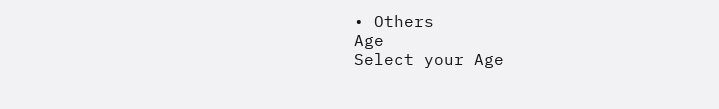• Others
Age
Select your Age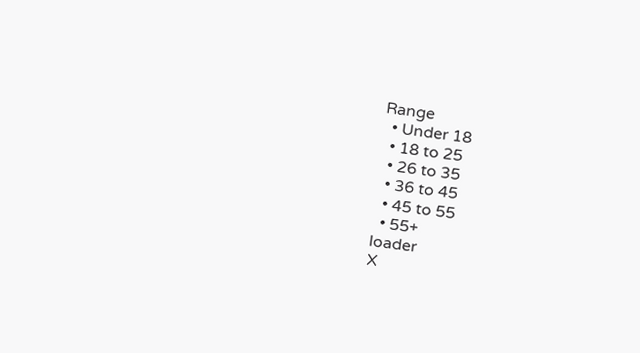Range
  • Under 18
  • 18 to 25
  • 26 to 35
  • 36 to 45
  • 45 to 55
  • 55+
loader
X